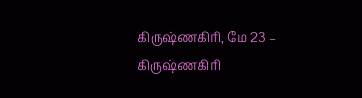கிருஷ்ணகிரி, மே 23 –
கிருஷ்ணகிரி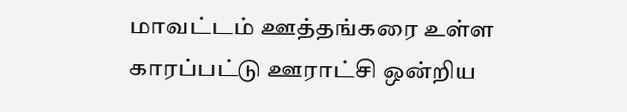மாவட்டம் ஊத்தங்கரை உள்ள காரப்பட்டு ஊராட்சி ஒன்றிய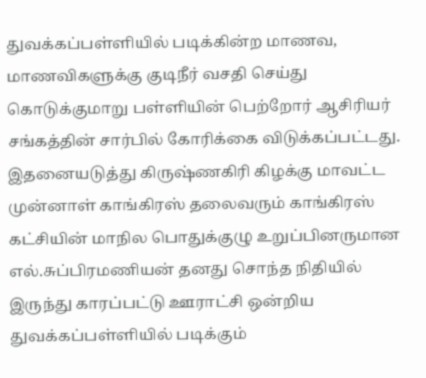துவக்கப்பள்ளியில் படிக்கின்ற மாணவ, மாணவிகளுக்கு குடிநீர் வசதி செய்து கொடுக்குமாறு பள்ளியின் பெற்றோர் ஆசிரியர் சங்கத்தின் சார்பில் கோரிக்கை விடுக்கப்பட்டது.
இதனையடுத்து கிருஷ்ணகிரி கிழக்கு மாவட்ட முன்னாள் காங்கிரஸ் தலைவரும் காங்கிரஸ் கட்சியின் மாநில பொதுக்குழு உறுப்பினருமான எல்.சுப்பிரமணியன் தனது சொந்த நிதியில் இருந்து காரப்பட்டு ஊராட்சி ஒன்றிய துவக்கப்பள்ளியில் படிக்கும்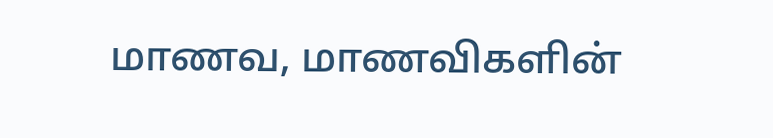மாணவ, மாணவிகளின்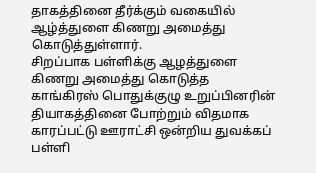தாகத்தினை தீர்க்கும் வகையில் ஆழ்த்துளை கிணறு அமைத்து கொடுத்துள்ளார்.
சிறப்பாக பள்ளிக்கு ஆழத்துளை கிணறு அமைத்து கொடுத்த காங்கிரஸ் பொதுக்குழு உறுப்பினரின் தியாகத்தினை போற்றும் விதமாக காரப்பட்டு ஊராட்சி ஒன்றிய துவக்கப் பள்ளி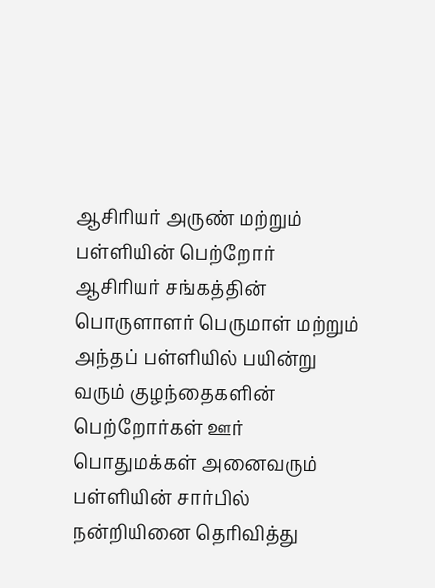ஆசிரியர் அருண் மற்றும் பள்ளியின் பெற்றோர் ஆசிரியர் சங்கத்தின் பொருளாளர் பெருமாள் மற்றும் அந்தப் பள்ளியில் பயின்று வரும் குழந்தைகளின் பெற்றோர்கள் ஊர் பொதுமக்கள் அனைவரும் பள்ளியின் சார்பில் நன்றியினை தெரிவித்து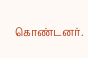கொண்டனர்.